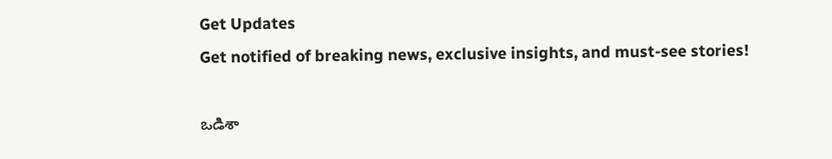Get Updates
Get notified of breaking news, exclusive insights, and must-see stories!

ఒడిశా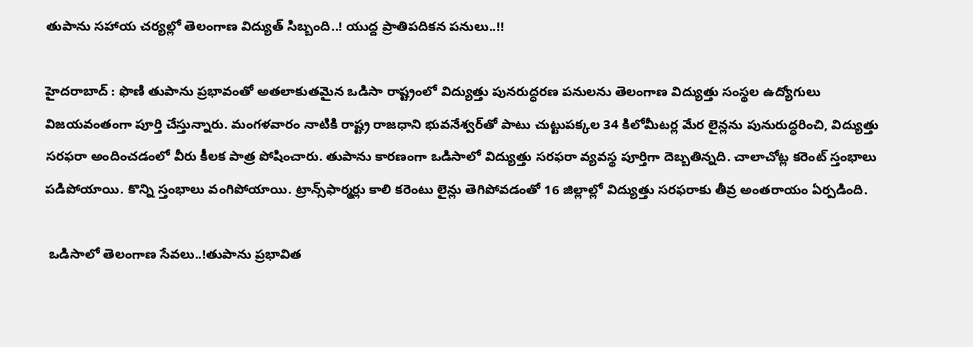తుపాను సహాయ చర్యల్లో తెలంగాణ విద్యుత్ సిబ్బంది..! యుద్ద ప్రాతిపదికన పనులు..!!

హైదరాబాద్‌ : ఫొణి తుపాను ప్రభావంతో అతలాకుతమైన ఒడిసా రాష్ట్రంలో విద్యుత్తు పునరుద్ధరణ పనులను తెలంగాణ విద్యుత్తు సంస్థల ఉద్యోగులు విజయవంతంగా పూర్తి చేస్తున్నారు. మంగళవారం నాటికి రాష్ట్ర రాజధాని భువనేశ్వర్‌తో పాటు చుట్టుపక్కల 34 కిలోమీటర్ల మేర లైన్లను పునురుద్ధరించి, విద్యుత్తు సరఫరా అందించడంలో వీరు కీలక పాత్ర పోషించారు. తుపాను కారణంగా ఒడిసాలో విద్యుత్తు సరఫరా వ్యవస్థ పూర్తిగా దెబ్బతిన్నది. చాలాచోట్ల కరెంట్‌ స్తంభాలు పడిపోయాయి. కొన్ని స్తంభాలు వంగిపోయాయి. ట్రాన్స్‌ఫార్మర్లు కాలి కరెంటు లైన్లు తెగిపోవడంతో 16 జిల్లాల్లో విద్యుత్తు సరఫరాకు తీవ్ర అంతరాయం ఏర్పడింది.

 ఒడిసాలో తెలంగాణ సేవలు..!తుపాను ప్రభావిత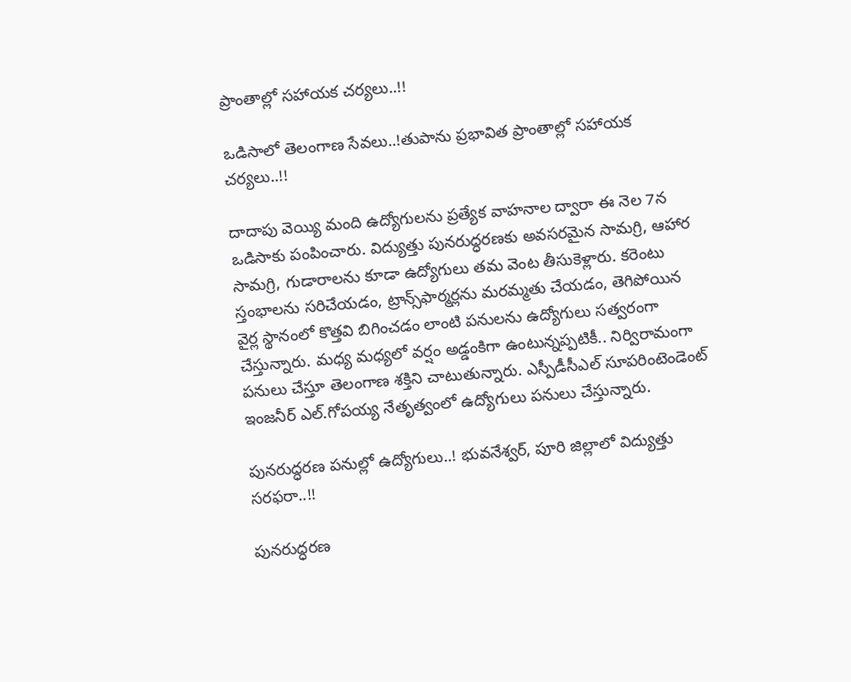ప్రాంతాల్లో సహాయక చర్యలు..!!

ఒడిసాలో తెలంగాణ సేవలు..!తుపాను ప్రభావిత ప్రాంతాల్లో సహాయక చర్యలు..!!

దాదాపు వెయ్యి మంది ఉద్యోగులను ప్రత్యేక వాహనాల ద్వారా ఈ నెల 7న ఒడిసాకు పంపించారు. విద్యుత్తు పునరుద్ధరణకు అవసరమైన సామగ్రి, ఆహార సామగ్రి, గుడారాలను కూడా ఉద్యోగులు తమ వెంట తీసుకెళ్లారు. కరెంటు స్తంభాలను సరిచేయడం, ట్రాన్స్‌ఫార్మర్లను మరమ్మతు చేయడం, తెగిపోయిన వైర్ల స్థానంలో కొత్తవి బిగించడం లాంటి పనులను ఉద్యోగులు సత్వరంగా చేస్తున్నారు. మధ్య మధ్యలో వర్షం అడ్డంకిగా ఉంటున్నప్పటికీ.. నిర్విరామంగా పనులు చేస్తూ తెలంగాణ శక్తిని చాటుతున్నారు. ఎస్పీడీసీఎల్‌ సూపరింటెండెంట్‌ ఇంజనీర్‌ ఎల్‌.గోపయ్య నేతృత్వంలో ఉద్యోగులు పనులు చేస్తున్నారు.

పునరుద్ధరణ పనుల్లో ఉద్యోగులు..! భువనేశ్వర్‌, పూరి జిల్లాలో విద్యుత్తు సరఫరా..!!

పునరుద్ధరణ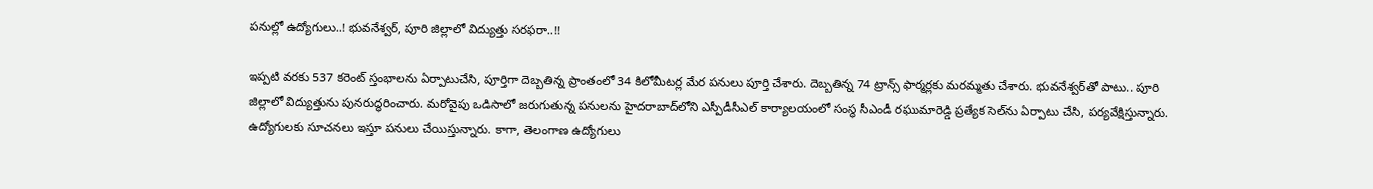పనుల్లో ఉద్యోగులు..! భువనేశ్వర్‌, పూరి జిల్లాలో విద్యుత్తు సరఫరా..!!

ఇప్పటి వరకు 537 కరెంట్‌ స్తంభాలను ఏర్పాటుచేసి, పూర్తిగా దెబ్బతిన్న ప్రాంతంలో 34 కిలోమీటర్ల మేర పనులు పూర్తి చేశారు. దెబ్బతిన్న 74 ట్రాన్స్‌ ఫార్మర్లకు మరమ్మతు చేశారు. భువనేశ్వర్‌తో పాటు.. పూరి జిల్లాలో విద్యుత్తును పునరుద్ధరించారు. మరోవైపు ఒడిసాలో జరుగుతున్న పనులను హైదరాబాద్‌లోని ఎస్పీడీసీఎల్‌ కార్యాలయంలో సంస్థ సీఎండీ రఘుమారెడ్డి ప్రత్యేక సెల్‌ను ఏర్పాటు చేసి, పర్యవేక్షిస్తున్నారు. ఉద్యోగులకు సూచనలు ఇస్తూ పనులు చేయిస్తున్నారు. కాగా, తెలంగాణ ఉద్యోగులు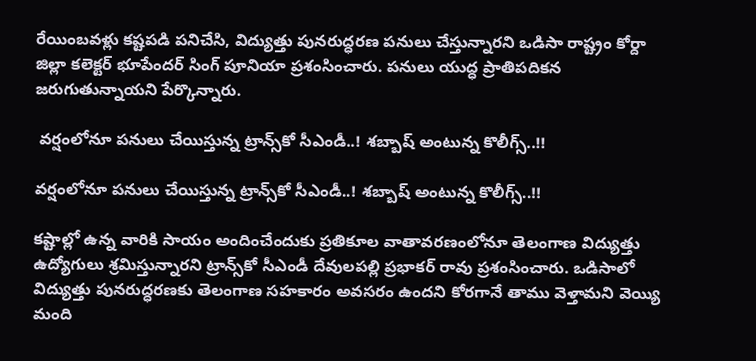రేయింబవళ్లు కష్టపడి పనిచేసి, విద్యుత్తు పునరుద్ధరణ పనులు చేస్తున్నారని ఒడిసా రాష్ట్రం కోర్దా జిల్లా కలెక్టర్‌ భూపేందర్‌ సింగ్‌ పూనియా ప్రశంసించారు. పనులు యుద్ధ ప్రాతిపదికన జరుగుతున్నాయని పేర్కొన్నారు.

 వర్షంలోనూ పనులు చేయిస్తున్న ట్రాన్స్‌కో సీఎండీ..! శబ్బాష్ అంటున్న కొలీగ్స్..!!

వర్షంలోనూ పనులు చేయిస్తున్న ట్రాన్స్‌కో సీఎండీ..! శబ్బాష్ అంటున్న కొలీగ్స్..!!

కష్టాల్లో ఉన్న వారికి సాయం అందించేందుకు ప్రతికూల వాతావరణంలోనూ తెలంగాణ విద్యుత్తు ఉద్యోగులు శ్రమిస్తున్నారని ట్రాన్స్‌కో సీఎండీ దేవులపల్లి ప్రభాకర్‌ రావు ప్రశంసించారు. ఒడిసాలో విద్యుత్తు పునరుద్ధరణకు తెలంగాణ సహకారం అవసరం ఉందని కోరగానే తాము వెళ్తామని వెయ్యి మంది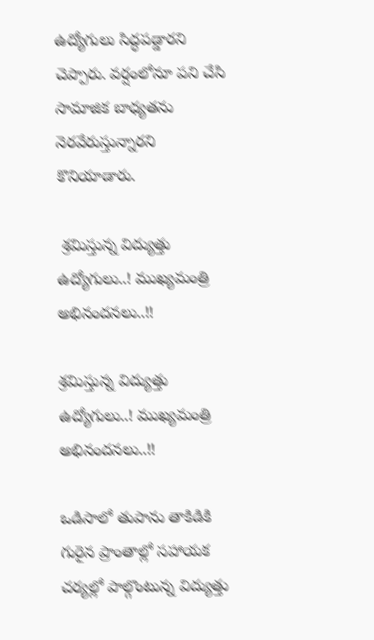ఉద్యోగులు సిద్ధపడ్డారని చెప్పారు. వర్షంలోనూ పని చేసి సామాజిక బాధ్యతను నెరవేరుస్తున్నారని కొనియాడారు.

 శ్రమిస్తున్న విద్యుత్తు ఉద్యోగులు..! ముఖ్యమంత్రి అభినందనలు..!!

శ్రమిస్తున్న విద్యుత్తు ఉద్యోగులు..! ముఖ్యమంత్రి అభినందనలు..!!

ఒడిసాలో తుపాను తాకిడికి గురైన ప్రాంతాల్లో సహాయక చర్యల్లో పాల్గొంటున్న విద్యుత్తు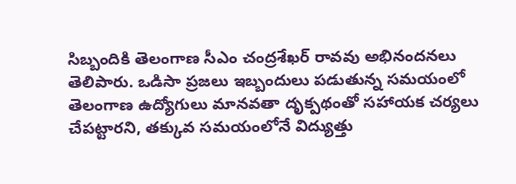సిబ్బందికి తెలంగాణ సీఎం చంద్రశేఖర్ రావవు అభినందనలు తెలిపారు. ఒడిసా ప్రజలు ఇబ్బందులు పడుతున్న సమయంలో తెలంగాణ ఉద్యోగులు మానవతా దృక్పథంతో సహాయక చర్యలు చేపట్టారని, తక్కువ సమయంలోనే విద్యుత్తు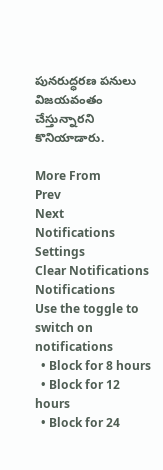పునరుద్ధరణ పనులు విజయవంతం చేస్తున్నారని కొనియాడారు.

More From
Prev
Next
Notifications
Settings
Clear Notifications
Notifications
Use the toggle to switch on notifications
  • Block for 8 hours
  • Block for 12 hours
  • Block for 24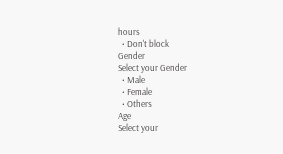hours
  • Don't block
Gender
Select your Gender
  • Male
  • Female
  • Others
Age
Select your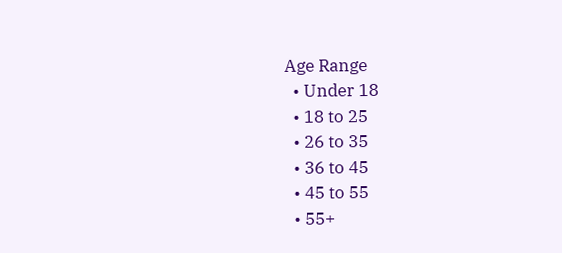Age Range
  • Under 18
  • 18 to 25
  • 26 to 35
  • 36 to 45
  • 45 to 55
  • 55+